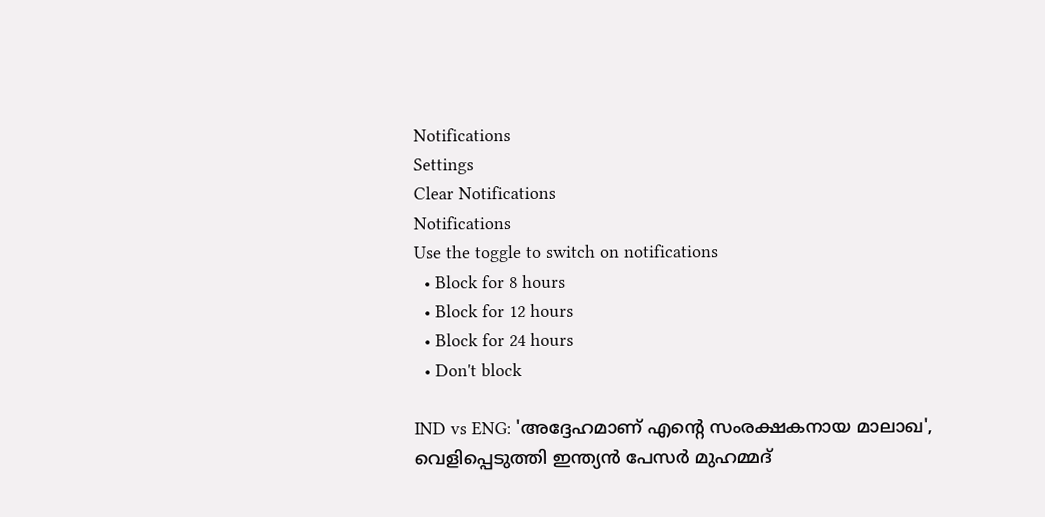Notifications
Settings
Clear Notifications
Notifications
Use the toggle to switch on notifications
  • Block for 8 hours
  • Block for 12 hours
  • Block for 24 hours
  • Don't block

IND vs ENG: 'അദ്ദേഹമാണ് എന്റെ സംരക്ഷകനായ മാലാഖ', വെളിപ്പെടുത്തി ഇന്ത്യന്‍ പേസര്‍ മുഹമ്മദ്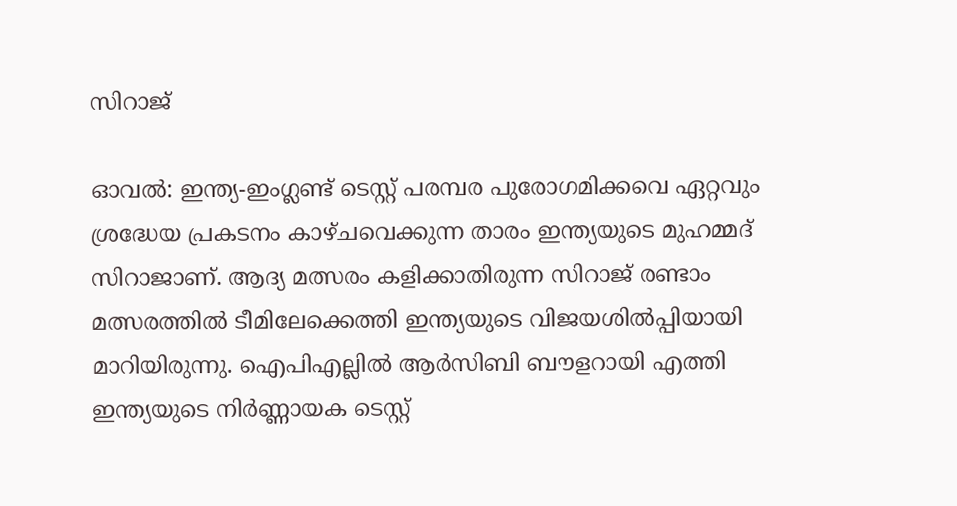സിറാജ്

ഓവല്‍: ഇന്ത്യ-ഇംഗ്ലണ്ട് ടെസ്റ്റ് പരമ്പര പുരോഗമിക്കവെ ഏറ്റവും ശ്രദ്ധേയ പ്രകടനം കാഴ്ചവെക്കുന്ന താരം ഇന്ത്യയുടെ മുഹമ്മദ് സിറാജാണ്. ആദ്യ മത്സരം കളിക്കാതിരുന്ന സിറാജ് രണ്ടാം മത്സരത്തില്‍ ടീമിലേക്കെത്തി ഇന്ത്യയുടെ വിജയശില്‍പ്പിയായി മാറിയിരുന്നു. ഐപിഎല്ലില്‍ ആര്‍സിബി ബൗളറായി എത്തി ഇന്ത്യയുടെ നിര്‍ണ്ണായക ടെസ്റ്റ്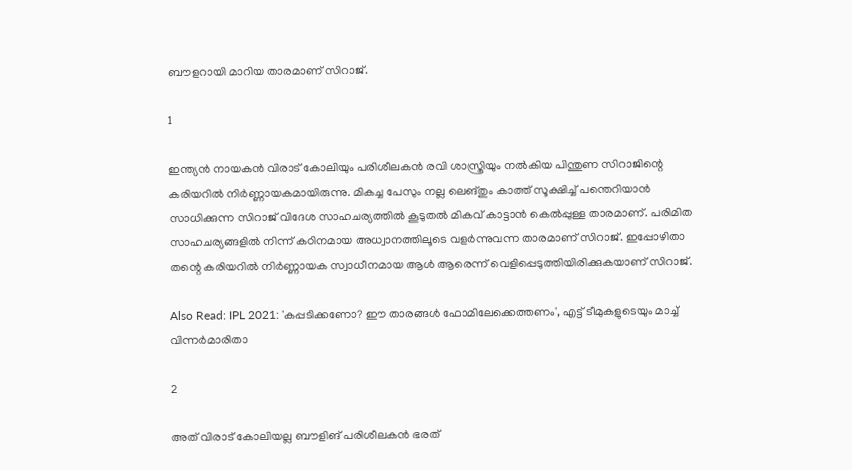ബൗളറായി മാറിയ താരമാണ് സിറാജ്.

1

ഇന്ത്യന്‍ നായകന്‍ വിരാട് കോലിയും പരിശീലകന്‍ രവി ശാസ്ത്രിയും നല്‍കിയ പിന്തുണ സിറാജിന്റെ കരിയറില്‍ നിര്‍ണ്ണായകമായിരുന്നു. മികച്ച പേസും നല്ല ലെങ്തും കാത്ത് സൂക്ഷിച്ച് പന്തെറിയാന്‍ സാധിക്കുന്ന സിറാജ് വിദേശ സാഹചര്യത്തില്‍ കൂടുതല്‍ മികവ് കാട്ടാന്‍ കെല്‍പ്പുള്ള താരമാണ്. പരിമിത സാഹചര്യങ്ങളില്‍ നിന്ന് കഠിനമായ അധ്വാനത്തിലൂടെ വളര്‍ന്നുവന്ന താരമാണ് സിറാജ്. ഇപ്പോഴിതാ തന്റെ കരിയറില്‍ നിര്‍ണ്ണായക സ്വാധീനമായ ആള്‍ ആരെന്ന് വെളിപ്പെടുത്തിയിരിക്കുകയാണ് സിറാജ്.

Also Read: IPL 2021: 'കപ്പടിക്കണോ? ഈ താരങ്ങള്‍ ഫോമിലേക്കെത്തണം', എട്ട് ടീമുകളുടെയും മാച്ച് വിന്നര്‍മാരിതാ

2

അത് വിരാട് കോലിയല്ല ബൗളിങ് പരിശീലകന്‍ ഭരത്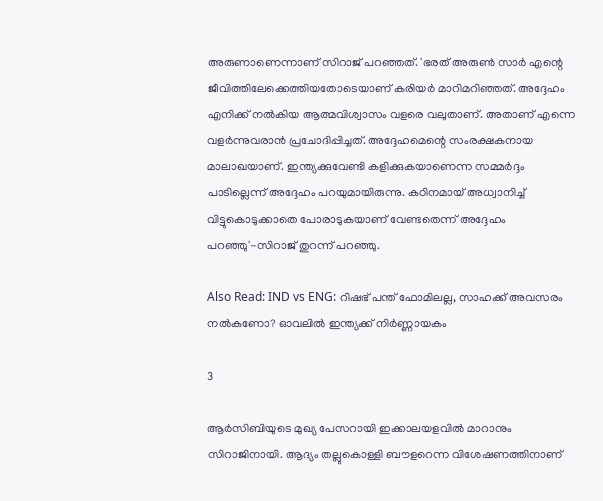അരുണാണെന്നാണ് സിറാജ് പറഞ്ഞത്. 'ഭരത് അരുണ്‍ സാര്‍ എന്റെ ജീവിത്തിലേക്കെത്തിയതോടെയാണ് കരിയര്‍ മാറിമറിഞ്ഞത്. അദ്ദേഹം എനിക്ക് നല്‍കിയ ആത്മവിശ്വാസം വളരെ വലുതാണ്. അതാണ് എന്നെ വളര്‍ന്നുവരാന്‍ പ്രചോദിപ്പിച്ചത്. അദ്ദേഹമെന്റെ സംരക്ഷകനായ മാലാഖയാണ്. ഇന്ത്യക്കുവേണ്ടി കളിക്കുകയാണെന്ന സമ്മര്‍ദ്ദം പാടില്ലെന്ന് അദ്ദേഹം പറയുമായിരുന്നു. കഠിനമായ് അധ്വാനിച്ച് വിട്ടുകൊടുക്കാതെ പോരാടുകയാണ് വേണ്ടതെന്ന് അദ്ദേഹം പറഞ്ഞു'-സിറാജ് തുറന്ന് പറഞ്ഞു.

Also Read: IND vs ENG: റിഷഭ് പന്ത് ഫോമിലല്ല, സാഹക്ക് അവസരം നല്‍കണോ? ഓവലില്‍ ഇന്ത്യക്ക് നിര്‍ണ്ണായകം

3

ആര്‍സിബിയുടെ മുഖ്യ പേസറായി ഇക്കാലയളവില്‍ മാറാനും സിറാജിനായി. ആദ്യം തല്ലുകൊള്ളി ബൗളറെന്ന വിശേഷണത്തിനാണ്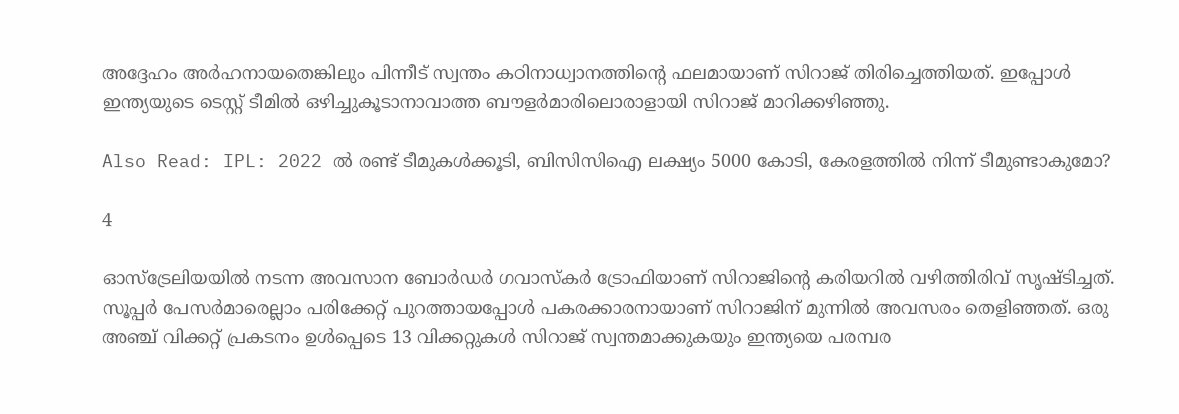അദ്ദേഹം അര്‍ഹനായതെങ്കിലും പിന്നീട് സ്വന്തം കഠിനാധ്വാനത്തിന്റെ ഫലമായാണ് സിറാജ് തിരിച്ചെത്തിയത്. ഇപ്പോള്‍ ഇന്ത്യയുടെ ടെസ്റ്റ് ടീമില്‍ ഒഴിച്ചുകൂടാനാവാത്ത ബൗളര്‍മാരിലൊരാളായി സിറാജ് മാറിക്കഴിഞ്ഞു.

Also Read: IPL: 2022 ല്‍ രണ്ട് ടീമുകള്‍ക്കൂടി, ബിസിസിഐ ലക്ഷ്യം 5000 കോടി, കേരളത്തില്‍ നിന്ന് ടീമുണ്ടാകുമോ?

4

ഓസ്‌ട്രേലിയയില്‍ നടന്ന അവസാന ബോര്‍ഡര്‍ ഗവാസ്‌കര്‍ ട്രോഫിയാണ് സിറാജിന്റെ കരിയറില്‍ വഴിത്തിരിവ് സൃഷ്ടിച്ചത്. സൂപ്പര്‍ പേസര്‍മാരെല്ലാം പരിക്കേറ്റ് പുറത്തായപ്പോള്‍ പകരക്കാരനായാണ് സിറാജിന് മുന്നില്‍ അവസരം തെളിഞ്ഞത്. ഒരു അഞ്ച് വിക്കറ്റ് പ്രകടനം ഉള്‍പ്പെടെ 13 വിക്കറ്റുകള്‍ സിറാജ് സ്വന്തമാക്കുകയും ഇന്ത്യയെ പരമ്പര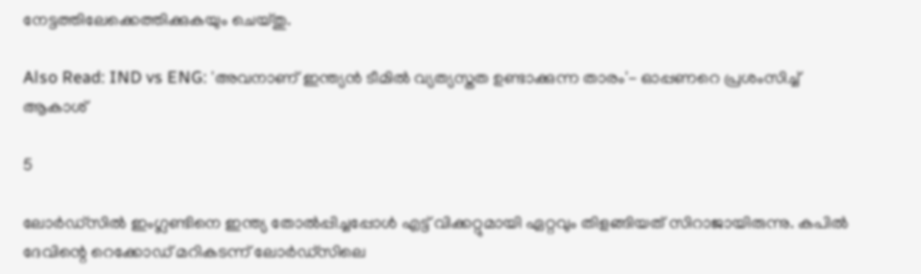നേട്ടത്തിലേക്കെത്തിക്കുകയും ചെയ്തു.

Also Read: IND vs ENG: 'അവനാണ് ഇന്ത്യന്‍ ടീമില്‍ വ്യത്യസ്തത ഉണ്ടാക്കുന്ന താരം'- ഓപ്പണറെ പ്രശംസിച്ച് ആകാശ്

5

ലോര്‍ഡ്‌സില്‍ ഇംഗ്ലണ്ടിനെ ഇന്ത്യ തോല്‍പ്പിച്ചപ്പോള്‍ എട്ട് വിക്കറ്റുമായി ഏറ്റവും തിളങ്ങിയത് സിറാജായിരുന്നു. കപില്‍ ദേവിന്റെ റെക്കോഡ് മറികടന്ന് ലോര്‍ഡ്‌സിലെ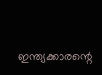ഇന്ത്യക്കാരന്റെ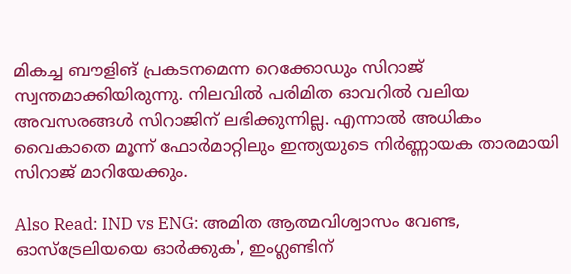മികച്ച ബൗളിങ് പ്രകടനമെന്ന റെക്കോഡും സിറാജ് സ്വന്തമാക്കിയിരുന്നു. നിലവില്‍ പരിമിത ഓവറില്‍ വലിയ അവസരങ്ങള്‍ സിറാജിന് ലഭിക്കുന്നില്ല. എന്നാല്‍ അധികം വൈകാതെ മൂന്ന് ഫോര്‍മാറ്റിലും ഇന്ത്യയുടെ നിര്‍ണ്ണായക താരമായി സിറാജ് മാറിയേക്കും.

Also Read: IND vs ENG: അമിത ആത്മവിശ്വാസം വേണ്ട, ഓസ്‌ട്രേലിയയെ ഓര്‍ക്കുക', ഇംഗ്ലണ്ടിന്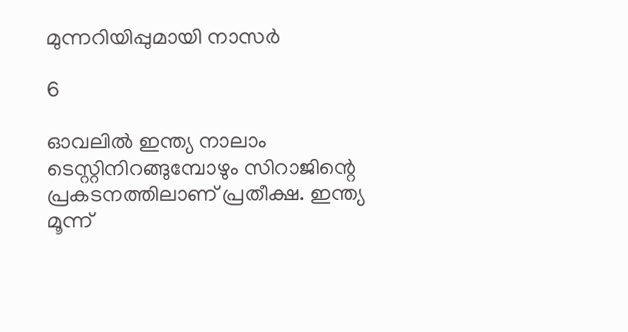മുന്നറിയിപ്പുമായി നാസര്‍

6

ഓവലില്‍ ഇന്ത്യ നാലാം ടെസ്റ്റിനിറങ്ങുമ്പോഴും സിറാജിന്റെ പ്രകടനത്തിലാണ് പ്രതീക്ഷ. ഇന്ത്യ മൂന്ന്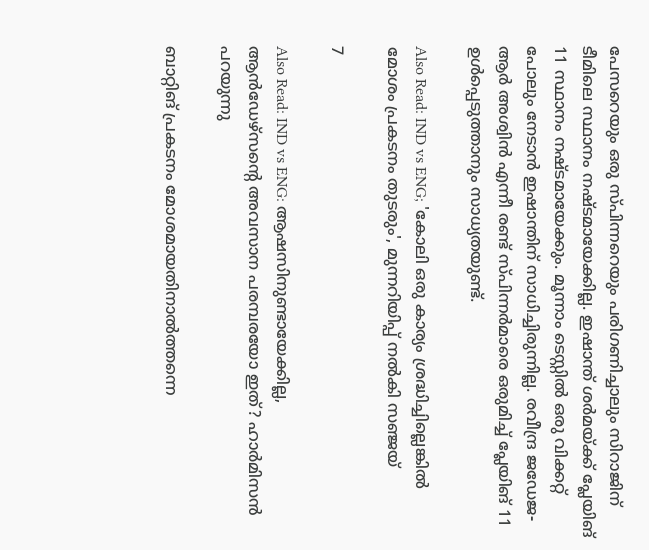പേസറെയും ഒരു സ്പിന്നറെയും പരിഗണിച്ചാലും സിറാജിന് ടീമിലെ സ്ഥാനം നഷ്ടമായേക്കില്ല. ഇഷാന്ത് ശര്‍മയ്ക്ക് പ്ലേയിങ് 11 സ്ഥാനം നഷ്ടമായേക്കും. മൂന്നാം ടെസ്റ്റില്‍ ഒരു വിക്കറ്റ് പോലും നേടാന്‍ ഇഷാന്തിന് സാധിച്ചിരുന്നില്ല. രവീന്ദ്ര ജഡേജ-ആര്‍ അശ്വിന്‍ എന്നീ രണ്ട് സ്പിന്നര്‍മാരെ ഒരുമിച്ച് പ്ലേയിങ് 11 ഉള്‍പ്പെടുത്താനും സാധ്യതയുണ്ട്.

Also Read: IND vs ENG; 'കോലി ഒരു കാര്യം ശ്രദ്ധിച്ചില്ലെങ്കില്‍ മോശം പ്രകടനം തുടരും', മുന്നറിയിപ്പ് നല്‍കി സഞ്ജയ്

7

Also Read: IND vs ENG: ആഷസിനുണ്ടായേക്കില്ല, ആന്‍ഡേഴ്‌സന്റെ അവസാന പരമ്പരയോ ഇത്? ഹാര്‍മിസന്‍ പറയുന്നു

ബാറ്റിങ് പ്രകടനം മോശമായതിനാല്‍ത്തന്നെ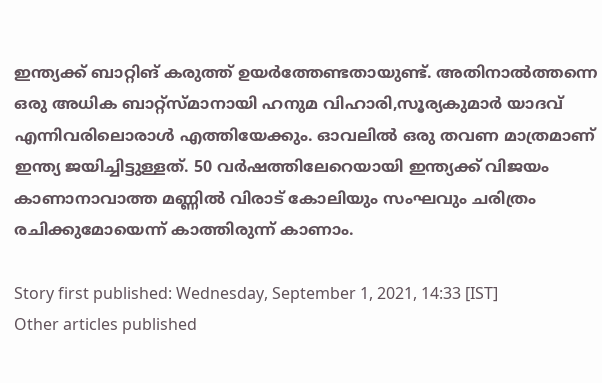ഇന്ത്യക്ക് ബാറ്റിങ് കരുത്ത് ഉയര്‍ത്തേണ്ടതായുണ്ട്. അതിനാല്‍ത്തന്നെ ഒരു അധിക ബാറ്റ്‌സ്മാനായി ഹനുമ വിഹാരി,സൂര്യകുമാര്‍ യാദവ് എന്നിവരിലൊരാള്‍ എത്തിയേക്കും. ഓവലില്‍ ഒരു തവണ മാത്രമാണ് ഇന്ത്യ ജയിച്ചിട്ടുള്ളത്. 50 വര്‍ഷത്തിലേറെയായി ഇന്ത്യക്ക് വിജയം കാണാനാവാത്ത മണ്ണില്‍ വിരാട് കോലിയും സംഘവും ചരിത്രം രചിക്കുമോയെന്ന് കാത്തിരുന്ന് കാണാം.

Story first published: Wednesday, September 1, 2021, 14:33 [IST]
Other articles published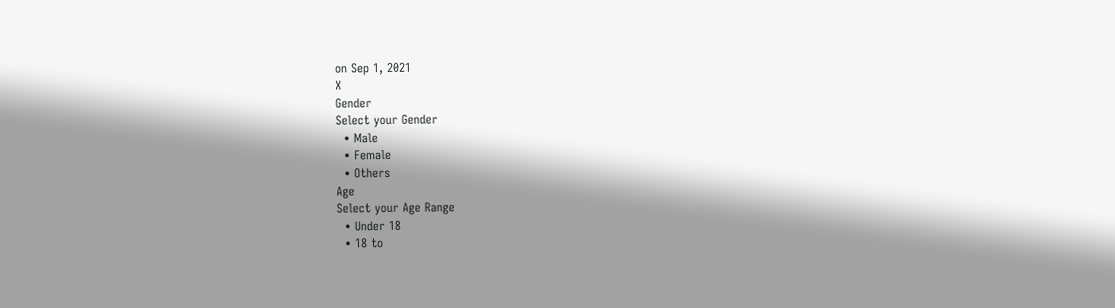on Sep 1, 2021
X
Gender
Select your Gender
  • Male
  • Female
  • Others
Age
Select your Age Range
  • Under 18
  • 18 to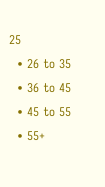25
  • 26 to 35
  • 36 to 45
  • 45 to 55
  • 55+